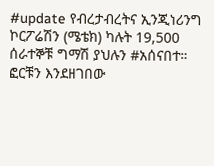#update የብረታብረትና ኢንጂነሪንግ ኮርፖሬሽን (ሜቴክ) ካሉት 19,500 ሰራተኞቹ ግማሽ ያህሉን #አሰናበተ። ፎርቹን እንደዘገበው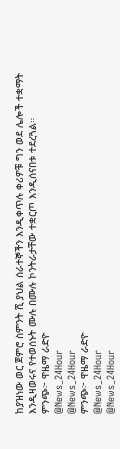ከያዝነው ወር ጀምሮ ስምንት ሺ ያህል ሰራተኞችን እንዲቀጥሉ ቀሪዎቹ ግን ወደ ሌሎች ተቋማት እንዲዛወሩና የተወሰኑት ሙሉ በሙሉ ኮንትራታቸው ተቋርጦ እንዲሰናበቱ ተደረጓል።
ምንጭ፦ ዋዜማ ራድዮ
@News_24Hour
@News_24Hour
ምንጭ፦ ዋዜማ ራድዮ
@News_24Hour
@News_24Hour